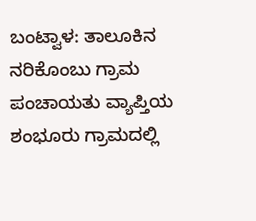ಬಂಟ್ವಾಳ: ತಾಲೂಕಿನ ನರಿಕೊಂಬು ಗ್ರಾಮ ಪಂಚಾಯತು ವ್ಯಾಪ್ತಿಯ ಶಂಭೂರು ಗ್ರಾಮದಲ್ಲಿ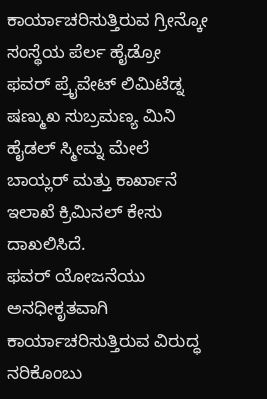ಕಾರ್ಯಾಚರಿಸುತ್ತಿರುವ ಗ್ರೀನ್ಕೋ ಸಂಸ್ಥೆಯ ಪೆರ್ಲ ಹೈಡ್ರೋ ಫವರ್ ಪ್ರೈವೇಟ್ ಲಿಮಿಟೆಡ್ನ ಷಣ್ಮುಖ ಸುಬ್ರಮಣ್ಯ ಮಿನಿ ಹೈಡಲ್ ಸ್ಮೀಮ್ನ ಮೇಲೆ ಬಾಯ್ಲರ್ ಮತ್ತು ಕಾರ್ಖಾನೆ ಇಲಾಖೆ ಕ್ರಿಮಿನಲ್ ಕೇಸು ದಾಖಲಿಸಿದೆ.
ಫವರ್ ಯೋಜನೆಯು ಅನಧೀಕೃತವಾಗಿ ಕಾರ್ಯಾಚರಿಸುತ್ತಿರುವ ವಿರುದ್ಧ ನರಿಕೊಂಬು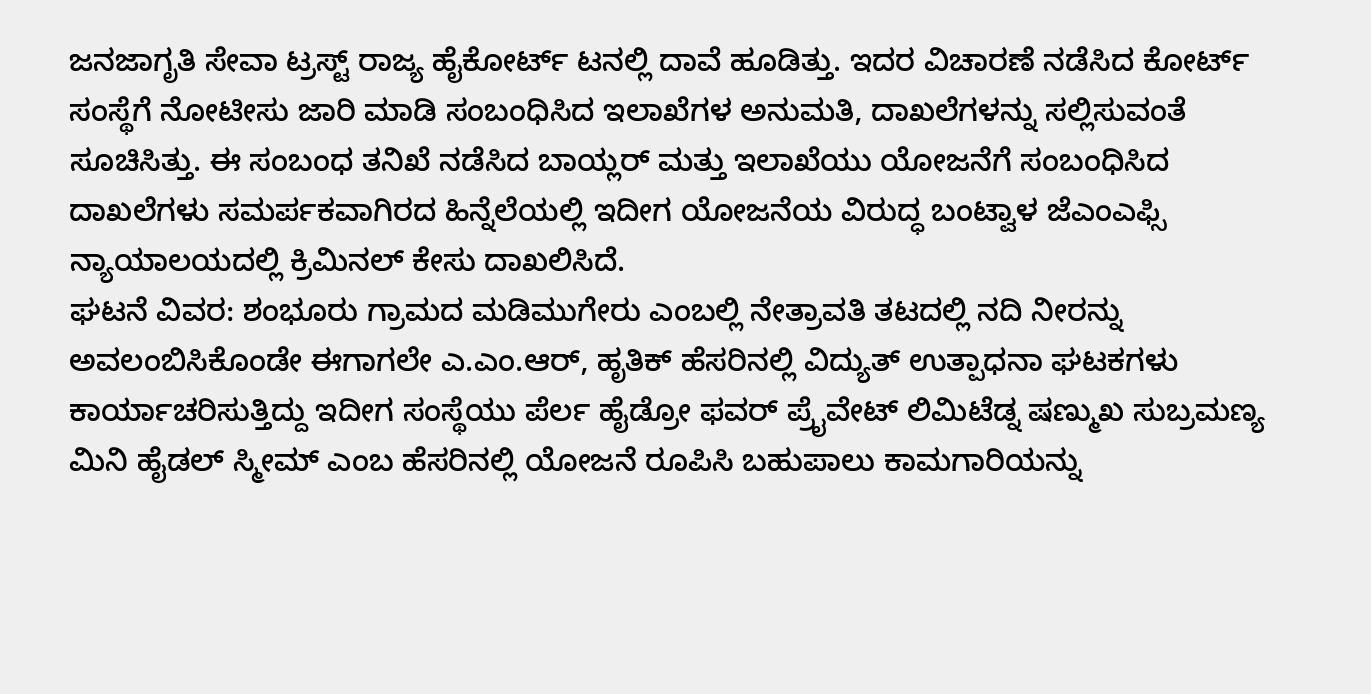ಜನಜಾಗೃತಿ ಸೇವಾ ಟ್ರಸ್ಟ್ ರಾಜ್ಯ ಹೈಕೋರ್ಟ್ ಟನಲ್ಲಿ ದಾವೆ ಹೂಡಿತ್ತು. ಇದರ ವಿಚಾರಣೆ ನಡೆಸಿದ ಕೋರ್ಟ್ ಸಂಸ್ಥೆಗೆ ನೋಟೀಸು ಜಾರಿ ಮಾಡಿ ಸಂಬಂಧಿಸಿದ ಇಲಾಖೆಗಳ ಅನುಮತಿ, ದಾಖಲೆಗಳನ್ನು ಸಲ್ಲಿಸುವಂತೆ ಸೂಚಿಸಿತ್ತು. ಈ ಸಂಬಂಧ ತನಿಖೆ ನಡೆಸಿದ ಬಾಯ್ಲರ್ ಮತ್ತು ಇಲಾಖೆಯು ಯೋಜನೆಗೆ ಸಂಬಂಧಿಸಿದ ದಾಖಲೆಗಳು ಸಮರ್ಪಕವಾಗಿರದ ಹಿನ್ನೆಲೆಯಲ್ಲಿ ಇದೀಗ ಯೋಜನೆಯ ವಿರುದ್ಧ ಬಂಟ್ವಾಳ ಜೆಎಂಎಫ್ಸಿ ನ್ಯಾಯಾಲಯದಲ್ಲಿ ಕ್ರಿಮಿನಲ್ ಕೇಸು ದಾಖಲಿಸಿದೆ.
ಘಟನೆ ವಿವರ: ಶಂಭೂರು ಗ್ರಾಮದ ಮಡಿಮುಗೇರು ಎಂಬಲ್ಲಿ ನೇತ್ರಾವತಿ ತಟದಲ್ಲಿ ನದಿ ನೀರನ್ನು ಅವಲಂಬಿಸಿಕೊಂಡೇ ಈಗಾಗಲೇ ಎ.ಎಂ.ಆರ್, ಹೃತಿಕ್ ಹೆಸರಿನಲ್ಲಿ ವಿದ್ಯುತ್ ಉತ್ಪಾಧನಾ ಘಟಕಗಳು ಕಾರ್ಯಾಚರಿಸುತ್ತಿದ್ದು ಇದೀಗ ಸಂಸ್ಥೆಯು ಪೆರ್ಲ ಹೈಡ್ರೋ ಫವರ್ ಪ್ರೈವೇಟ್ ಲಿಮಿಟೆಡ್ನ ಷಣ್ಮುಖ ಸುಬ್ರಮಣ್ಯ ಮಿನಿ ಹೈಡಲ್ ಸ್ಮೀಮ್ ಎಂಬ ಹೆಸರಿನಲ್ಲಿ ಯೋಜನೆ ರೂಪಿಸಿ ಬಹುಪಾಲು ಕಾಮಗಾರಿಯನ್ನು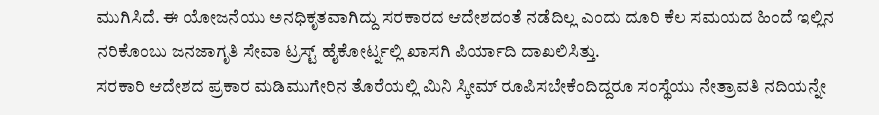ಮುಗಿಸಿದೆ. ಈ ಯೋಜನೆಯು ಅನಧಿಕೃತವಾಗಿದ್ದು ಸರಕಾರದ ಆದೇಶದಂತೆ ನಡೆದಿಲ್ಲ ಎಂದು ದೂರಿ ಕೆಲ ಸಮಯದ ಹಿಂದೆ ಇಲ್ಲಿನ ನರಿಕೊಂಬು ಜನಜಾಗೃತಿ ಸೇವಾ ಟ್ರಸ್ಟ್ ಹೈಕೋರ್ಟ್ನಲ್ಲಿ ಖಾಸಗಿ ಪಿರ್ಯಾದಿ ದಾಖಲಿಸಿತ್ತು.
ಸರಕಾರಿ ಆದೇಶದ ಪ್ರಕಾರ ಮಡಿಮುಗೇರಿನ ತೊರೆಯಲ್ಲಿ ಮಿನಿ ಸ್ಕೀಮ್ ರೂಪಿಸಬೇಕೆಂದಿದ್ದರೂ ಸಂಸ್ಥೆಯು ನೇತ್ರಾವತಿ ನದಿಯನ್ನೇ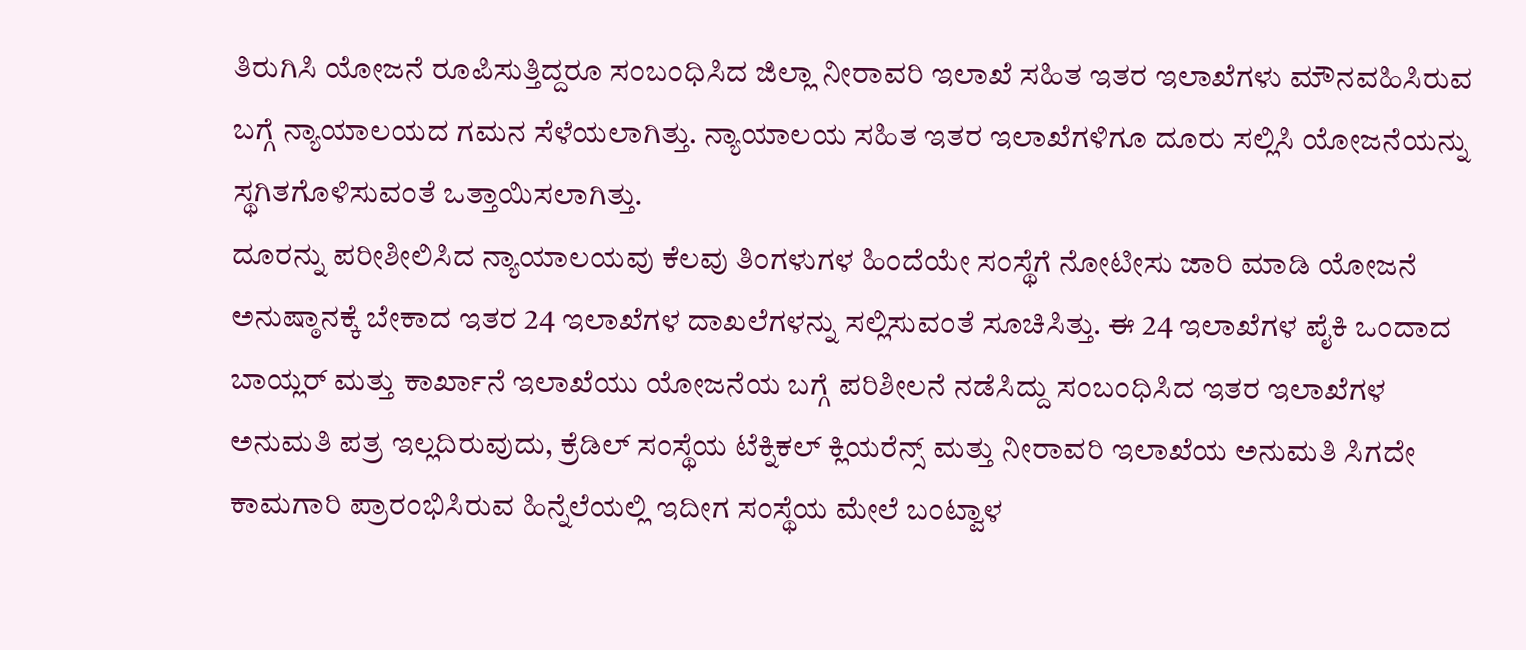ತಿರುಗಿಸಿ ಯೋಜನೆ ರೂಪಿಸುತ್ತಿದ್ದರೂ ಸಂಬಂಧಿಸಿದ ಜಿಲ್ಲಾ ನೀರಾವರಿ ಇಲಾಖೆ ಸಹಿತ ಇತರ ಇಲಾಖೆಗಳು ಮೌನವಹಿಸಿರುವ ಬಗ್ಗೆ ನ್ಯಾಯಾಲಯದ ಗಮನ ಸೆಳೆಯಲಾಗಿತ್ತು. ನ್ಯಾಯಾಲಯ ಸಹಿತ ಇತರ ಇಲಾಖೆಗಳಿಗೂ ದೂರು ಸಲ್ಲಿಸಿ ಯೋಜನೆಯನ್ನು ಸ್ಥಗಿತಗೊಳಿಸುವಂತೆ ಒತ್ತಾಯಿಸಲಾಗಿತ್ತು.
ದೂರನ್ನು ಪರೀಶೀಲಿಸಿದ ನ್ಯಾಯಾಲಯವು ಕೆಲವು ತಿಂಗಳುಗಳ ಹಿಂದೆಯೇ ಸಂಸ್ಥೆಗೆ ನೋಟೀಸು ಜಾರಿ ಮಾಡಿ ಯೋಜನೆ ಅನುಷ್ಠಾನಕ್ಕೆ ಬೇಕಾದ ಇತರ 24 ಇಲಾಖೆಗಳ ದಾಖಲೆಗಳನ್ನು ಸಲ್ಲಿಸುವಂತೆ ಸೂಚಿಸಿತ್ತು. ಈ 24 ಇಲಾಖೆಗಳ ಪೈಕಿ ಒಂದಾದ ಬಾಯ್ಲರ್ ಮತ್ತು ಕಾರ್ಖಾನೆ ಇಲಾಖೆಯು ಯೋಜನೆಯ ಬಗ್ಗೆ ಪರಿಶೀಲನೆ ನಡೆಸಿದ್ದು ಸಂಬಂಧಿಸಿದ ಇತರ ಇಲಾಖೆಗಳ ಅನುಮತಿ ಪತ್ರ ಇಲ್ಲದಿರುವುದು, ಕ್ರೆಡಿಲ್ ಸಂಸ್ಥೆಯ ಟೆಕ್ನಿಕಲ್ ಕ್ಲಿಯರೆನ್ಸ್ ಮತ್ತು ನೀರಾವರಿ ಇಲಾಖೆಯ ಅನುಮತಿ ಸಿಗದೇ ಕಾಮಗಾರಿ ಪ್ರಾರಂಭಿಸಿರುವ ಹಿನ್ನೆಲೆಯಲ್ಲಿ ಇದೀಗ ಸಂಸ್ಥೆಯ ಮೇಲೆ ಬಂಟ್ವಾಳ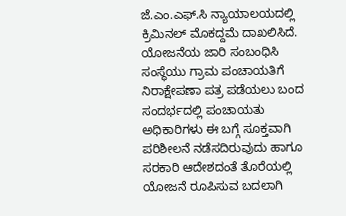ಜೆ.ಎಂ.ಎಫ್.ಸಿ ನ್ಯಾಯಾಲಯದಲ್ಲಿ ಕ್ರಿಮಿನಲ್ ಮೊಕದ್ದಮೆ ದಾಖಲಿಸಿದೆ.
ಯೋಜನೆಯ ಜಾರಿ ಸಂಬಂಧಿಸಿ ಸಂಸ್ಥೆಯು ಗ್ರಾಮ ಪಂಚಾಯತಿಗೆ ನಿರಾಕ್ಷೇಪಣಾ ಪತ್ರ ಪಡೆಯಲು ಬಂದ ಸಂದರ್ಭದಲ್ಲಿ ಪಂಚಾಯತು ಅಧಿಕಾರಿಗಳು ಈ ಬಗ್ಗೆ ಸೂಕ್ತವಾಗಿ ಪರಿಶೀಲನೆ ನಡೆಸದಿರುವುದು ಹಾಗೂ ಸರಕಾರಿ ಆದೇಶದಂತೆ ತೊರೆಯಲ್ಲಿ ಯೋಜನೆ ರೂಪಿಸುವ ಬದಲಾಗಿ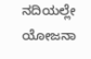ನದಿಯಲ್ಲೇ ಯೋಜನಾ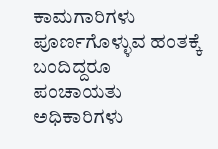ಕಾಮಗಾರಿಗಳು ಪೂರ್ಣಗೊಳ್ಳುವ ಹಂತಕ್ಕೆ ಬಂದಿದ್ದರೂ ಪಂಚಾಯತು ಅಧಿಕಾರಿಗಳು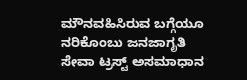ಮೌನವಹಿಸಿರುವ ಬಗ್ಗೆಯೂ ನರಿಕೊಂಬು ಜನಜಾಗೃತಿ ಸೇವಾ ಟ್ರಸ್ಟ್ ಅಸಮಾಧಾನ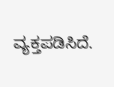ವ್ಯಕ್ತಪಡಿಸಿದೆ.